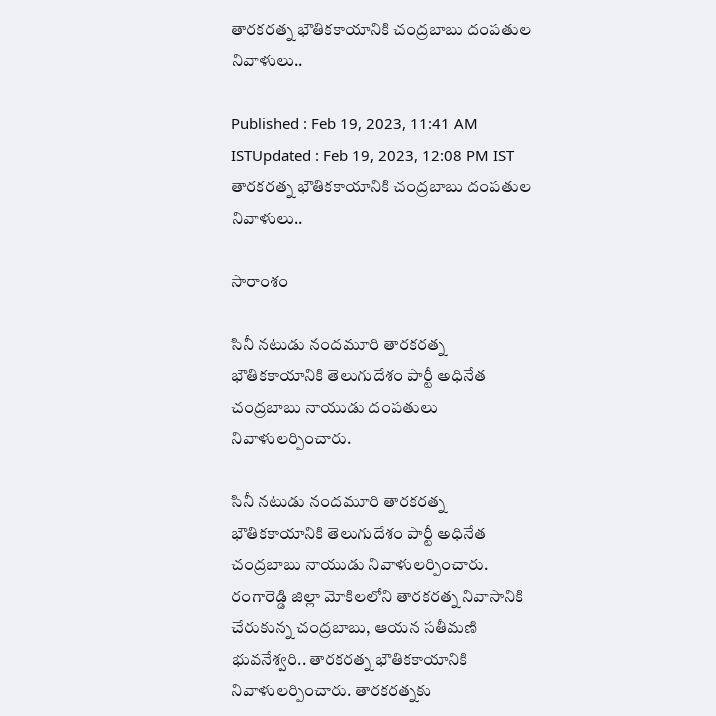తారకరత్న భౌతికకాయానికి చంద్రబాబు దంపతుల నివాళులు..

Published : Feb 19, 2023, 11:41 AM ISTUpdated : Feb 19, 2023, 12:08 PM IST
తారకరత్న భౌతికకాయానికి చంద్రబాబు దంపతుల నివాళులు..

సారాంశం

సినీ నటుడు నందమూరి తారకరత్న భౌతికకాయానికి తెలుగుదేశం పార్టీ అధినేత చంద్రబాబు నాయుడు దంపతులు నివాళులర్పించారు.

సినీ నటుడు నందమూరి తారకరత్న భౌతికకాయానికి తెలుగుదేశం పార్టీ అధినేత చంద్రబాబు నాయుడు నివాళులర్పించారు. రంగారెడ్డి జిల్లా మోకిలలోని తారకరత్న నివాసానికి చేరుకున్న చంద్రబాబు, ఆయన సతీమణి భువనేశ్వరి.. తారకరత్న భౌతికకాయానికి నివాళులర్పించారు. తారకరత్నకు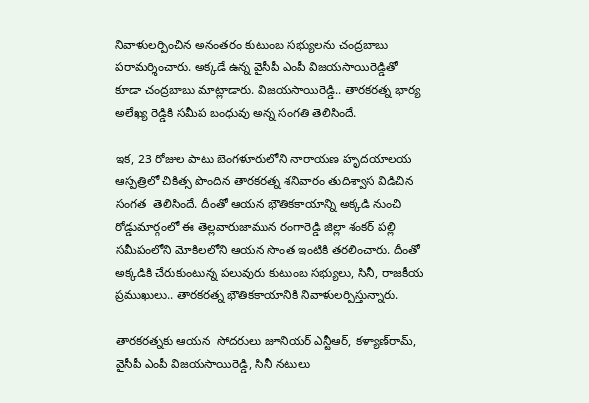నివాళులర్పించిన అనంతరం కుటుంబ సభ్యులను చంద్రబాబు పరామర్శించారు. అక్కడే ఉన్న వైసీపీ ఎంపీ విజయసాయిరెడ్డితో కూడా చంద్రబాబు మాట్లాడారు. విజయసాయిరెడ్డి.. తారకరత్న భార్య అలేఖ్య రెడ్డికి సమీప బంధువు అన్న సంగతి తెలిసిందే.

ఇక, 23 రోజుల పాటు బెంగళూరులోని నారాయణ హృదయాలయ ఆస్పత్రిలో చికిత్స పొందిన తారకరత్న శనివారం తుదిశ్వాస విడిచిన సంగత  తెలిసిందే. దీంతో ఆయన భౌతికకాయాన్ని అక్కడి నుంచి రోడ్డుమార్గంలో ఈ తెల్లవారుజామున రంగారెడ్డి జిల్లా శంకర్ పల్లి సమీపంలోని మోకిలలోని ఆయన సొంత ఇంటికి తరలించారు. దీంతో అక్కడికి చేరుకుంటున్న పలువురు కుటుంబ సభ్యులు, సినీ, రాజకీయ ప్రముఖులు.. తారకరత్న భౌతికకాయానికి నివాళులర్పిస్తున్నారు.

తారకరత్నకు ఆయన  సోదరులు జూనియర్ ఎన్టీఆర్, కళ్యాణ్‌రామ్, వైసీపీ ఎంపీ విజయసాయిరెడ్డి, సినీ నటులు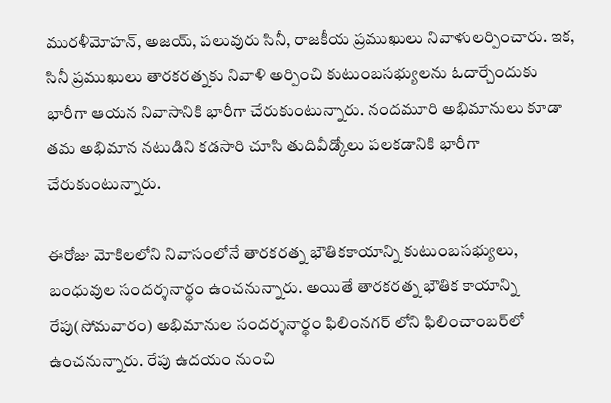మురళీమోహన్, అజయ్, పలువురు సినీ, రాజకీయ ప్రముఖులు నివాళులర్పించారు. ఇక, సినీ ప్రముఖులు తారకరత్నకు నివాళి అర్పించి కుటుంబసభ్యులను ఓదార్చేందుకు భారీగా ఆయన నివాసానికి భారీగా చేరుకుంటున్నారు. నందమూరి అభిమానులు కూడా తమ అభిమాన నటుడిని కడసారి చూసి తుదివీడ్కోలు పలకడానికి భారీగా చేరుకుంటున్నారు.

ఈరోజు మోకిలలోని నివాసంలోనే తారకరత్న భౌతికకాయాన్ని కుటుంబసభ్యులు, బంధువుల సందర్శనార్థం ఉంచనున్నారు. అయితే తారకరత్న భౌతిక కాయాన్ని రేపు(సోమవారం) అభిమానుల సందర్శనార్థం ఫిలింనగర్ లోని ఫిలించాంబర్‌లో ఉంచనున్నారు. రేపు ఉదయం నుంచి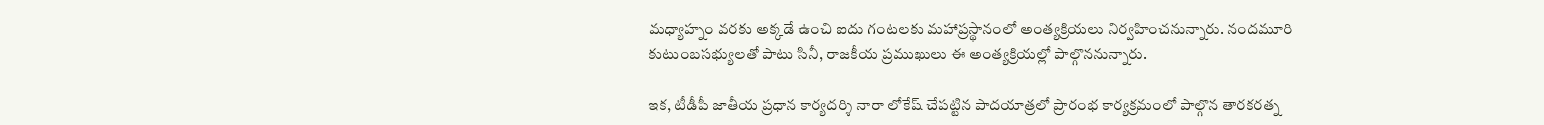మధ్యాహ్నం వరకు అక్కడే ఉంచి ఐదు గంటలకు మహాప్రస్థానంలో అంత్యక్రియలు నిర్వహించనున్నారు. నందమూరి కుటుంబసభ్యులతో పాటు సినీ, రాజకీయ ప్రముఖులు ఈ అంత్యక్రియల్లో పాల్గొననున్నారు.

ఇక, టీడీపీ జాతీయ ప్రధాన కార్యదర్శి నారా లోకేష్ చేపట్టిన పాదయాత్ర‌లో ప్రారంభ కార్యక్రమంలో పాల్గొన తారకరత్న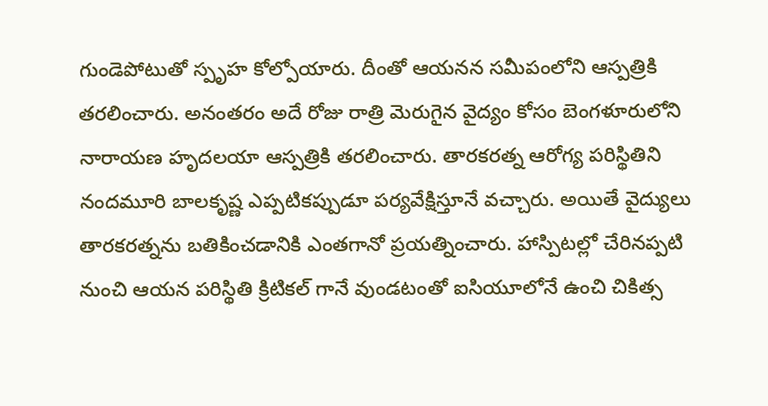గుండెపోటుతో స్పృహ కోల్పోయారు. దీంతో ఆయనన సమీపంలోని ఆస్పత్రికి తరలించారు. అనంతరం అదే రోజు రాత్రి మెరుగైన వైద్యం కోసం బెంగళూరులోని నారాయణ హృదలయా ఆస్పత్రికి తరలించారు. తారకరత్న ఆరోగ్య పరిస్థితిని నందమూరి బాలకృష్ణ ఎప్పటికప్పుడూ పర్యవేక్షిస్తూనే వచ్చారు. అయితే వైద్యులు తారకరత్నను బతికించడానికి ఎంతగానో ప్రయత్నించారు. హాస్పిటల్లో చేరినప్పటి నుంచి ఆయన పరిస్థితి క్రిటికల్ గానే వుండటంతో ఐసియూలోనే ఉంచి చికిత్స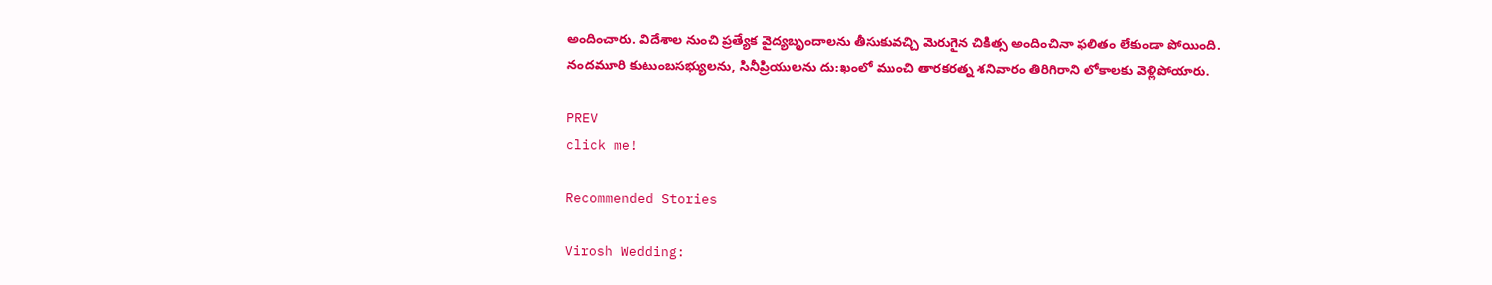అందించారు. విదేశాల నుంచి ప్రత్యేక వైద్యబృందాలను తీసుకువచ్చి మెరుగైన చికిత్స అందించినా ఫలితం లేకుండా పోయింది. నందమూరి కుటుంబసభ్యులను, సినీప్రియులను దు:ఖంలో ముంచి తారకరత్న శనివారం తిరిగిరాని లోకాలకు వెళ్లిపోయారు.

PREV
click me!

Recommended Stories

Virosh Wedding: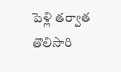పెళ్లి తర్వాత తొలిసారి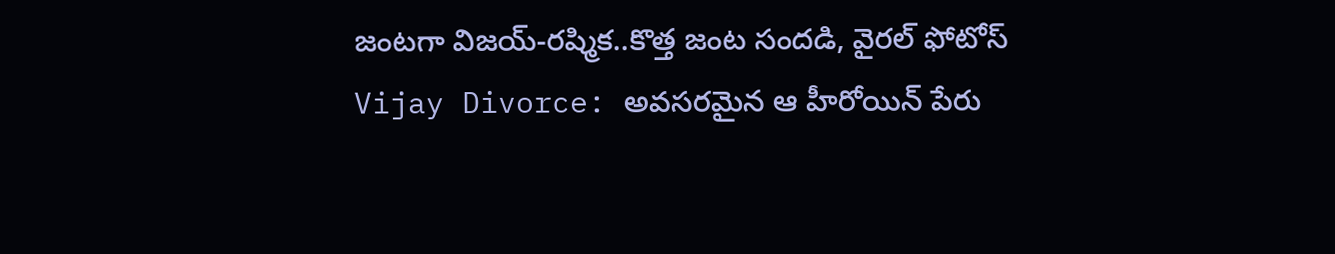జంటగా విజయ్-రష్మిక..కొత్త జంట సందడి, వైరల్ ఫోటోస్
Vijay Divorce: అవసరమైన ఆ హీరోయిన్ పేరు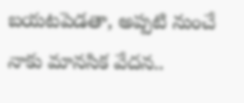బయటపెడతా, అప్పటి నుంచే నాకు మానసిక వేదన..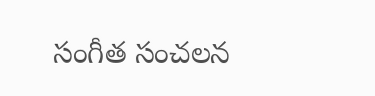సంగీత సంచలన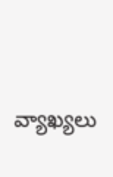వ్యాఖ్యలు